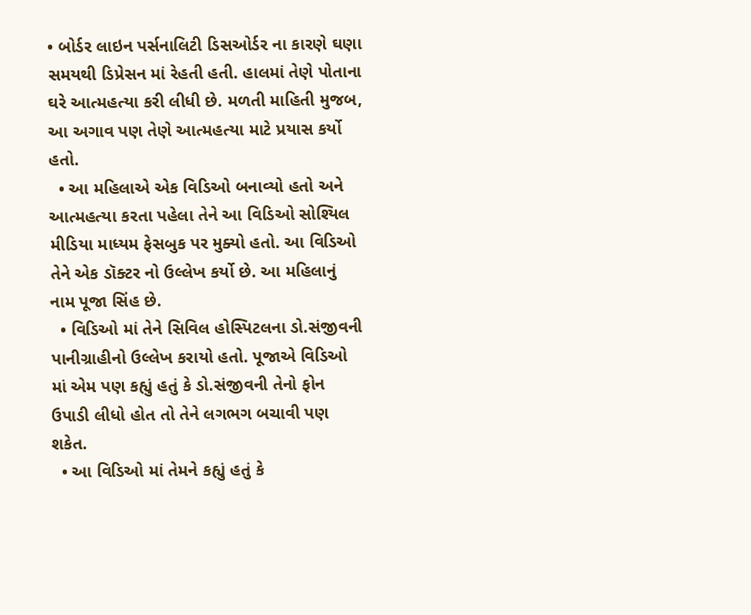• બોર્ડર લાઇન પર્સનાલિટી ડિસઓર્ડર ના કારણે ઘણા સમયથી ડિપ્રેસન માં રેહતી હતી. હાલમાં તેણે પોતાના ઘરે આત્મહત્યા કરી લીધી છે. મળતી માહિતી મુજબ, આ અગાવ પણ તેણે આત્મહત્યા માટે પ્રયાસ કર્યો હતો.
  • આ મહિલાએ એક વિડિઓ બનાવ્યો હતો અને આત્મહત્યા કરતા પહેલા તેને આ વિડિઓ સોશ્યિલ મીડિયા માધ્યમ ફેસબુક પર મુક્યો હતો. આ વિડિઓ તેને એક ડૉક્ટર નો ઉલ્લેખ કર્યો છે. આ મહિલાનું નામ પૂજા સિંહ છે.
  • વિડિઓ માં તેને સિવિલ હોસ્પિટલના ડો.સંજીવની પાનીગ્રાહીનો ઉલ્લેખ કરાયો હતો. પૂજાએ વિડિઓ માં એમ પણ કહ્યું હતું કે ડો.સંજીવની તેનો ફોન ઉપાડી લીધો હોત તો તેને લગભગ બચાવી પણ શકેત.
  • આ વિડિઓ માં તેમને કહ્યું હતું કે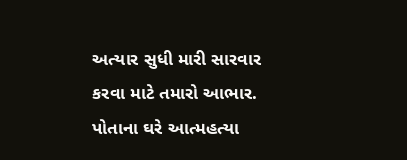અત્યાર સુધી મારી સારવાર કરવા માટે તમારો આભાર. પોતાના ઘરે આત્મહત્યા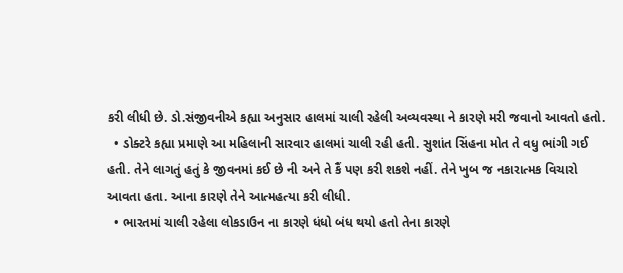કરી લીધી છે. ડો.સંજીવનીએ કહ્યા અનુસાર હાલમાં ચાલી રહેલી અવ્યવસ્થા ને કારણે મરી જવાનો આવતો હતો.
  • ડોક્ટરે કહ્યા પ્રમાણે આ મહિલાની સારવાર હાલમાં ચાલી રહી હતી. સુશાંત સિંહના મોત તે વધુ ભાંગી ગઈ હતી. તેને લાગતું હતું કે જીવનમાં કઈ છે ની અને તે કૈં પણ કરી શકશે નહીં. તેને ખુબ જ નકારાત્મક વિચારો આવતા હતા. આના કારણે તેને આત્મહત્યા કરી લીધી.
  • ભારતમાં ચાલી રહેલા લોકડાઉન ના કારણે ધંધો બંધ થયો હતો તેના કારણે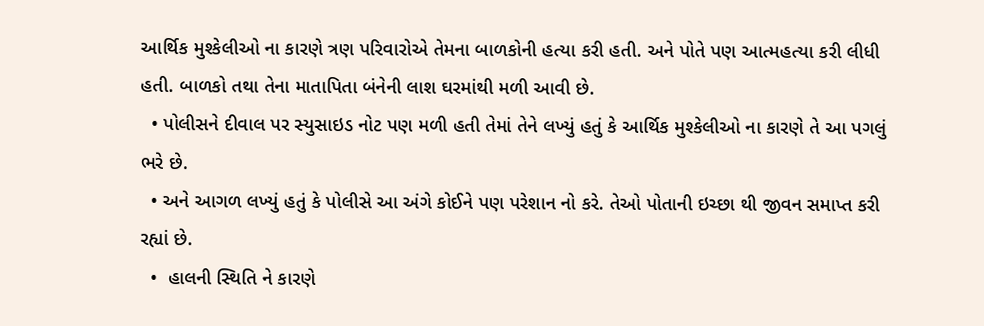આર્થિક મુશ્કેલીઓ ના કારણે ત્રણ પરિવારોએ તેમના બાળકોની હત્યા કરી હતી. અને પોતે પણ આત્મહત્યા કરી લીધી હતી. બાળકો તથા તેના માતાપિતા બંનેની લાશ ઘરમાંથી મળી આવી છે.
  • પોલીસને દીવાલ પર સ્યુસાઇડ નોટ પણ મળી હતી તેમાં તેને લખ્યું હતું કે આર્થિક મુશ્કેલીઓ ના કારણે તે આ પગલું ભરે છે.
  • અને આગળ લખ્યું હતું કે પોલીસે આ અંગે કોઈને પણ પરેશાન નો કરે. તેઓ પોતાની ઇચ્છા થી જીવન સમાપ્ત કરી રહ્યાં છે.
  •  હાલની સ્થિતિ ને કારણે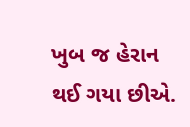ખુબ જ હેરાન થઈ ગયા છીએ.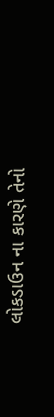લોકડાઉન ના કારણે તેનો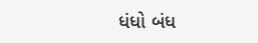ધંધો બંધ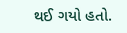થઈ ગયો હતો.